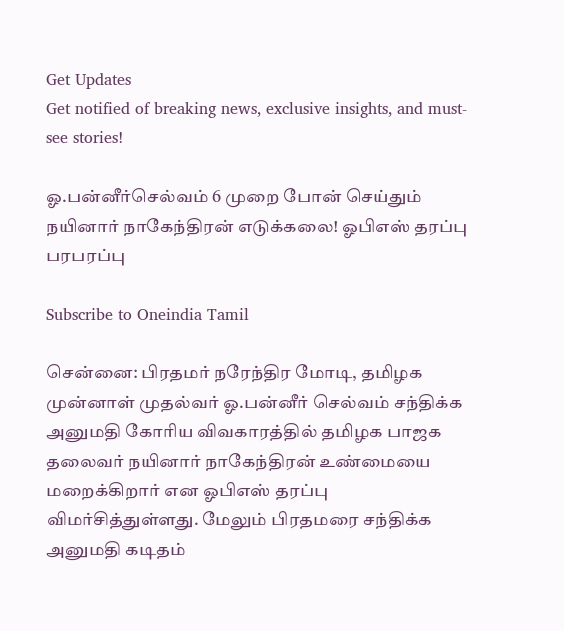Get Updates
Get notified of breaking news, exclusive insights, and must-see stories!

ஓ.பன்னீர்செல்வம் 6 முறை போன் செய்தும் நயினார் நாகேந்திரன் எடுக்கலை! ஓபிஎஸ் தரப்பு பரபரப்பு

Subscribe to Oneindia Tamil

சென்னை: பிரதமர் நரேந்திர மோடி, தமிழக முன்னாள் முதல்வர் ஓ.பன்னீர் செல்வம் சந்திக்க அனுமதி கோரிய விவகாரத்தில் தமிழக பாஜக தலைவர் நயினார் நாகேந்திரன் உண்மையை மறைக்கிறார் என ஓபிஎஸ் தரப்பு விமர்சித்துள்ளது. மேலும் பிரதமரை சந்திக்க அனுமதி கடிதம்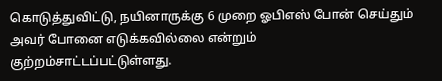கொடுத்துவிட்டு, நயினாருக்கு 6 முறை ஓபிஎஸ் போன் செய்தும் அவர் போனை எடுக்கவில்லை என்றும் குற்றம்சாட்டப்பட்டுள்ளது.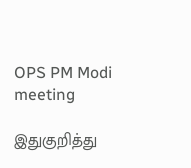OPS PM Modi meeting

இதுகுறித்து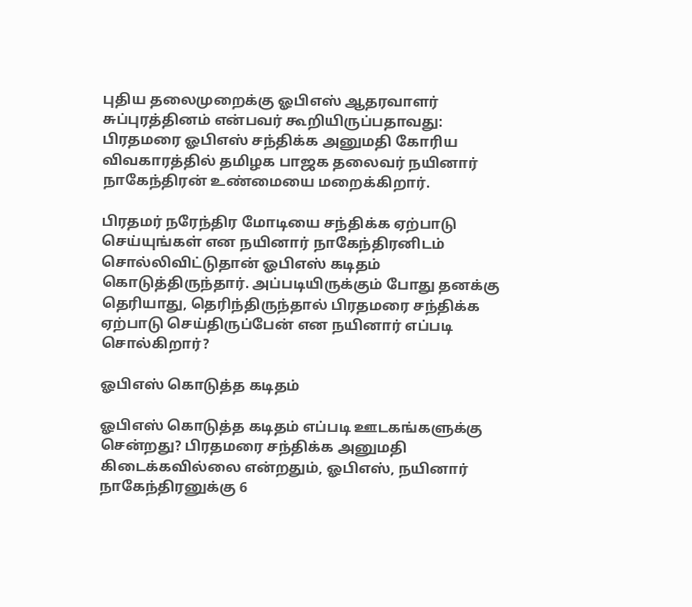புதிய தலைமுறைக்கு ஓபிஎஸ் ஆதரவாளர் சுப்புரத்தினம் என்பவர் கூறியிருப்பதாவது: பிரதமரை ஓபிஎஸ் சந்திக்க அனுமதி கோரிய விவகாரத்தில் தமிழக பாஜக தலைவர் நயினார் நாகேந்திரன் உண்மையை மறைக்கிறார்.

பிரதமர் நரேந்திர மோடியை சந்திக்க ஏற்பாடு செய்யுங்கள் என நயினார் நாகேந்திரனிடம் சொல்லிவிட்டுதான் ஓபிஎஸ் கடிதம் கொடுத்திருந்தார். அப்படியிருக்கும் போது தனக்கு தெரியாது, தெரிந்திருந்தால் பிரதமரை சந்திக்க ஏற்பாடு செய்திருப்பேன் என நயினார் எப்படி சொல்கிறார்?

ஓபிஎஸ் கொடுத்த கடிதம்

ஓபிஎஸ் கொடுத்த கடிதம் எப்படி ஊடகங்களுக்கு சென்றது? பிரதமரை சந்திக்க அனுமதி கிடைக்கவில்லை என்றதும், ஓபிஎஸ், நயினார் நாகேந்திரனுக்கு 6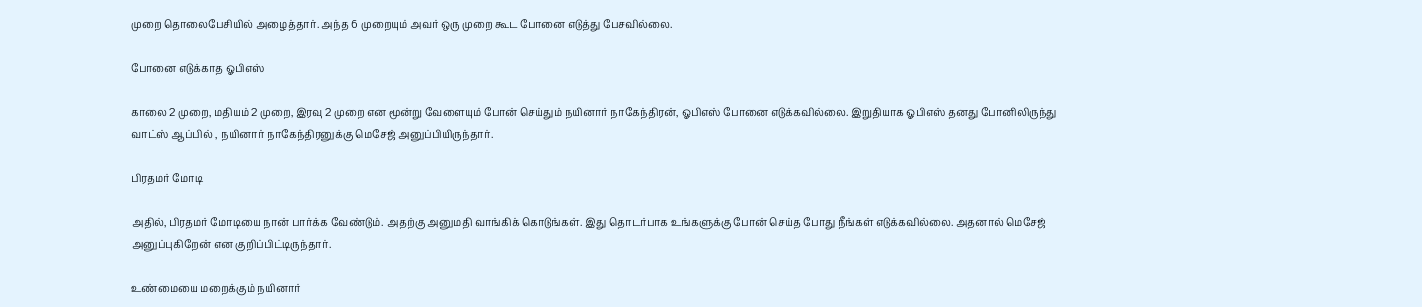முறை தொலைபேசியில் அழைத்தார். அந்த 6 முறையும் அவர் ஒரு முறை கூட போனை எடுத்து பேசவில்லை.

போனை எடுக்காத ஓபிஎஸ்

காலை 2 முறை, மதியம் 2 முறை, இரவு 2 முறை என மூன்று வேளையும் போன் செய்தும் நயினார் நாகேந்திரன், ஓபிஎஸ் போனை எடுக்கவில்லை. இறுதியாக ஓபிஎஸ் தனது போனிலிருந்து வாட்ஸ் ஆப்பில் , நயினார் நாகேந்திரனுக்கு மெசேஜ் அனுப்பியிருந்தார்.

பிரதமர் மோடி

அதில், பிரதமர் மோடியை நான் பார்க்க வேண்டும். அதற்கு அனுமதி வாங்கிக் கொடுங்கள். இது தொடர்பாக உங்களுக்கு போன் செய்த போது நீங்கள் எடுக்கவில்லை. அதனால் மெசேஜ் அனுப்புகிறேன் என குறிப்பிட்டிருந்தார்.

உண்மையை மறைக்கும் நயினார்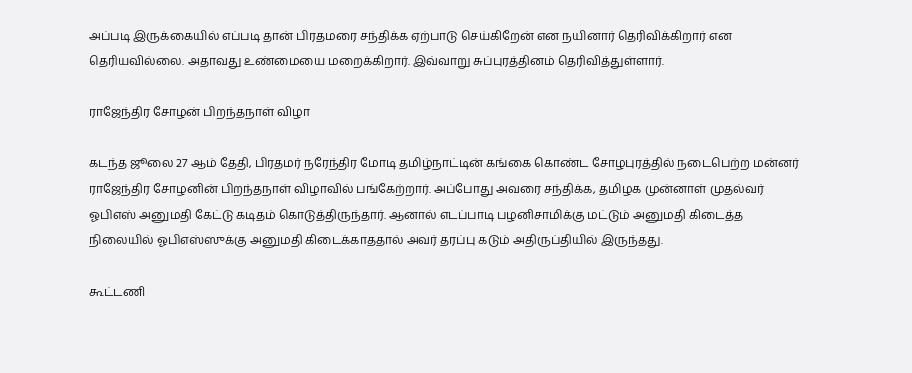அப்படி இருக்கையில் எப்படி தான் பிரதமரை சந்திக்க ஏற்பாடு செய்கிறேன் என நயினார் தெரிவிக்கிறார் என தெரியவில்லை. அதாவது உண்மையை மறைக்கிறார். இவ்வாறு சுப்புரத்தினம் தெரிவித்துள்ளார்.

ராஜேந்திர சோழன் பிறந்தநாள் விழா

கடந்த ஜூலை 27 ஆம் தேதி, பிரதமர் நரேந்திர மோடி தமிழ்நாட்டின் கங்கை கொண்ட சோழபுரத்தில் நடைபெற்ற மன்னர் ராஜேந்திர சோழனின் பிறந்தநாள் விழாவில் பங்கேற்றார். அப்போது அவரை சந்திக்க, தமிழக முன்னாள் முதல்வர் ஓபிஎஸ் அனுமதி கேட்டு கடிதம் கொடுத்திருந்தார். ஆனால் எடப்பாடி பழனிசாமிக்கு மட்டும் அனுமதி கிடைத்த நிலையில் ஓபிஎஸ்ஸுக்கு அனுமதி கிடைக்காததால் அவர் தரப்பு கடும் அதிருப்தியில் இருந்தது.

கூட்டணி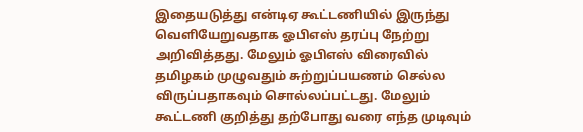இதையடுத்து என்டிஏ கூட்டணியில் இருந்து வெளியேறுவதாக ஓபிஎஸ் தரப்பு நேற்று அறிவித்தது. மேலும் ஓபிஎஸ் விரைவில் தமிழகம் முழுவதும் சுற்றுப்பயணம் செல்ல விருப்பதாகவும் சொல்லப்பட்டது. மேலும் கூட்டணி குறித்து தற்போது வரை எந்த முடிவும்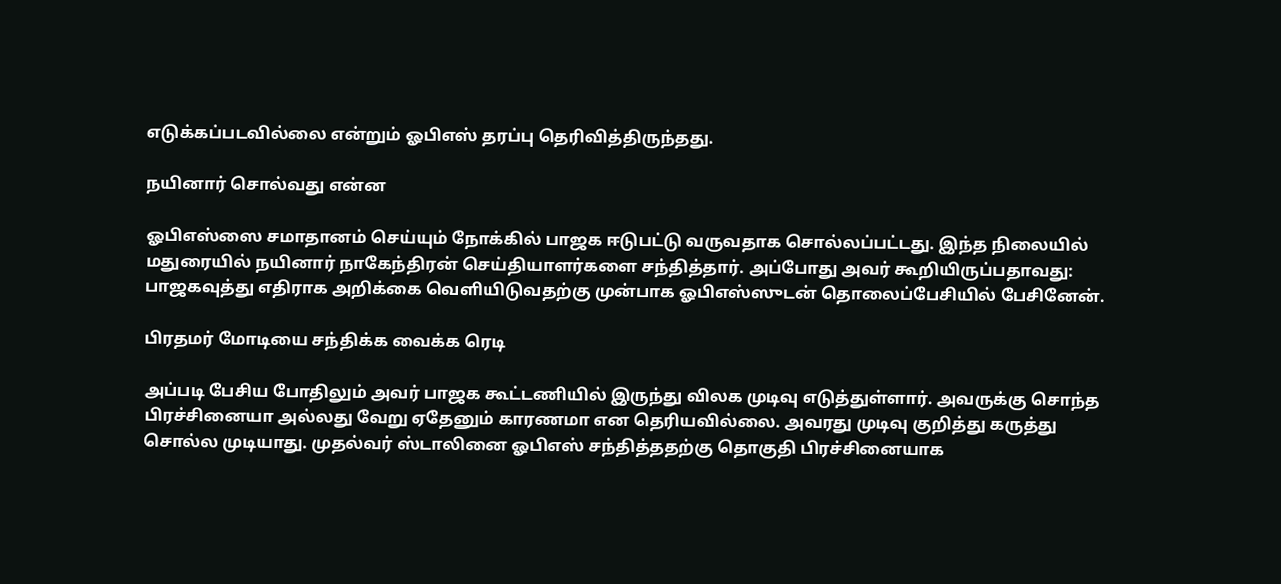எடுக்கப்படவில்லை என்றும் ஓபிஎஸ் தரப்பு தெரிவித்திருந்தது.

நயினார் சொல்வது என்ன

ஓபிஎஸ்ஸை சமாதானம் செய்யும் நோக்கில் பாஜக ஈடுபட்டு வருவதாக சொல்லப்பட்டது. இந்த நிலையில் மதுரையில் நயினார் நாகேந்திரன் செய்தியாளர்களை சந்தித்தார். அப்போது அவர் கூறியிருப்பதாவது: பாஜகவுத்து எதிராக அறிக்கை வெளியிடுவதற்கு முன்பாக ஓபிஎஸ்ஸுடன் தொலைப்பேசியில் பேசினேன்.

பிரதமர் மோடியை சந்திக்க வைக்க ரெடி

அப்படி பேசிய போதிலும் அவர் பாஜக கூட்டணியில் இருந்து விலக முடிவு எடுத்துள்ளார். அவருக்கு சொந்த பிரச்சினையா அல்லது வேறு ஏதேனும் காரணமா என தெரியவில்லை. அவரது முடிவு குறித்து கருத்து சொல்ல முடியாது. முதல்வர் ஸ்டாலினை ஓபிஎஸ் சந்தித்ததற்கு தொகுதி பிரச்சினையாக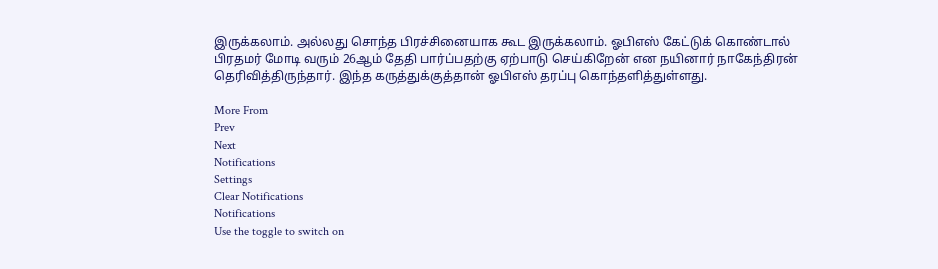இருக்கலாம். அல்லது சொந்த பிரச்சினையாக கூட இருக்கலாம். ஓபிஎஸ் கேட்டுக் கொண்டால் பிரதமர் மோடி வரும் 26ஆம் தேதி பார்ப்பதற்கு ஏற்பாடு செய்கிறேன் என நயினார் நாகேந்திரன் தெரிவித்திருந்தார். இந்த கருத்துக்குத்தான் ஓபிஎஸ் தரப்பு கொந்தளித்துள்ளது.

More From
Prev
Next
Notifications
Settings
Clear Notifications
Notifications
Use the toggle to switch on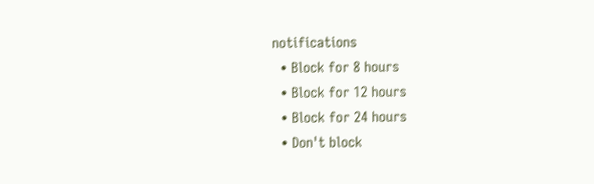notifications
  • Block for 8 hours
  • Block for 12 hours
  • Block for 24 hours
  • Don't block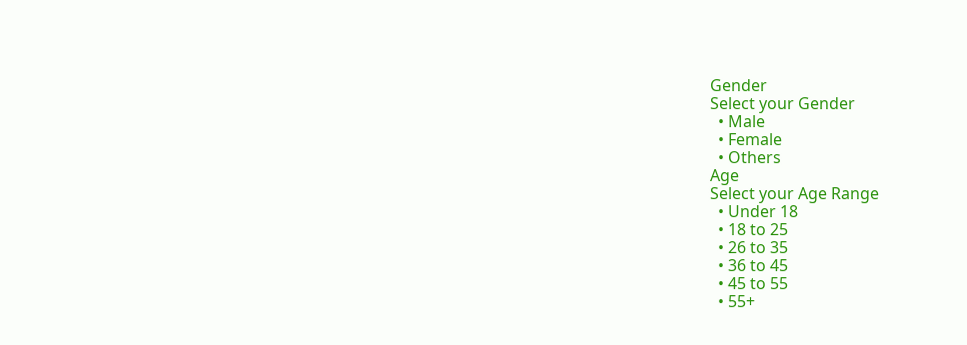Gender
Select your Gender
  • Male
  • Female
  • Others
Age
Select your Age Range
  • Under 18
  • 18 to 25
  • 26 to 35
  • 36 to 45
  • 45 to 55
  • 55+